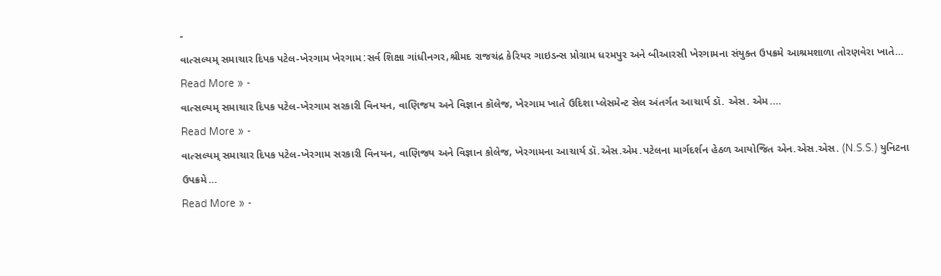-
વાત્સલ્યમ્ સમાચાર દિપક પટેલ-ખેરગામ ખેરગામ:સર્વ શિક્ષા ગાંધીનગર,શ્રીમદ રાજચંદ્ર કેરિયર ગાઇડન્સ પ્રોગ્રામ ધરમપુર અને બીઆરસી ખેરગામના સંયુક્ત ઉપક્રમે આશ્રમશાળા તોરણવેરા ખાતે…
Read More » -
વાત્સલ્યમ્ સમાચાર દિપક પટેલ-ખેરગામ સરકારી વિનયન, વાણિજય અને વિજ્ઞાન કૉલેજ, ખેરગામ ખાતે ઉદિશા પ્લેસમેન્ટ સેલ અંતર્ગત આચાર્ય ડૉ. એસ. એમ.…
Read More » -
વાત્સલ્યમ્ સમાચાર દિપક પટેલ-ખેરગામ સરકારી વિનયન, વાણિજ્ય અને વિજ્ઞાન કોલેજ, ખેરગામના આચાર્ય ડૉ.એસ.એમ.પટેલના માર્ગદર્શન હેઠળ આયોજિત એન.એસ.એસ. (N.S.S.) યુનિટના ઉપક્રમે…
Read More » -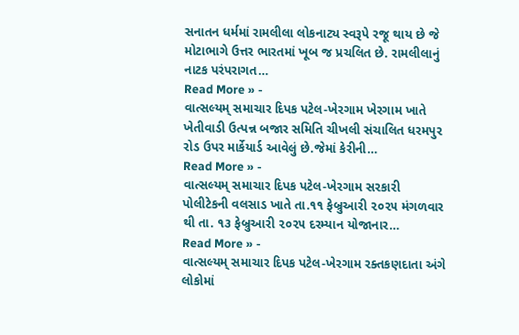સનાતન ધર્મમાં રામલીલા લોકનાટ્ય સ્વરૂપે રજૂ થાય છે જે મોટાભાગે ઉત્તર ભારતમાં ખૂબ જ પ્રચલિત છે. રામલીલાનું નાટક પરંપરાગત…
Read More » -
વાત્સલ્યમ્ સમાચાર દિપક પટેલ-ખેરગામ ખેરગામ ખાતે ખેતીવાડી ઉત્પન્ન બજાર સમિતિ ચીખલી સંચાલિત ધરમપુર રોડ ઉપર માર્કેયાર્ડ આવેલું છે.જેમાં કેરીની…
Read More » -
વાત્સલ્યમ્ સમાચાર દિપક પટેલ-ખેરગામ સરકારી પોલીટેકની વલસાડ ખાતે તા.૧૧ ફેબ્રુઆરી ૨૦૨૫ મંગળવાર થી તા. ૧૩ ફેબ્રુઆરી ૨૦૨૫ દરમ્યાન યોજાનાર…
Read More » -
વાત્સલ્યમ્ સમાચાર દિપક પટેલ-ખેરગામ રક્તકણદાતા અંગે લોકોમાં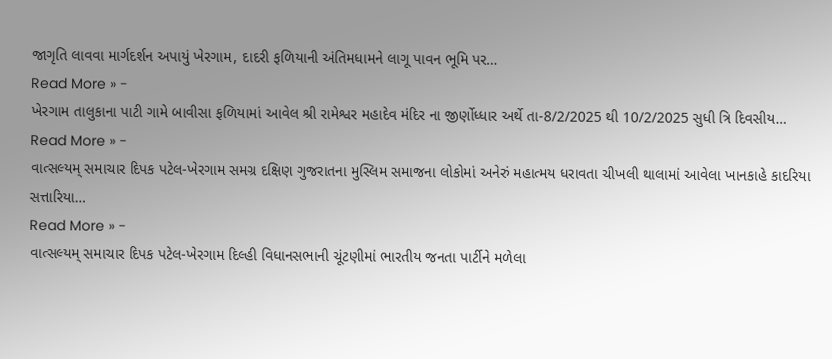જાગૃતિ લાવવા માર્ગદર્શન અપાયું ખેરગામ, દાદરી ફળિયાની અંતિમધામને લાગૂ પાવન ભૂમિ પર…
Read More » -
ખેરગામ તાલુકાના પાટી ગામે બાવીસા ફળિયામાં આવેલ શ્રી રામેશ્વર મહાદેવ મંદિર ના જીર્ણોધ્ધાર અર્થે તા-8/2/2025 થી 10/2/2025 સુધી ત્રિ દિવસીય…
Read More » -
વાત્સલ્યમ્ સમાચાર દિપક પટેલ-ખેરગામ સમગ્ર દક્ષિણ ગુજરાતના મુસ્લિમ સમાજના લોકોમાં અનેરું મહાત્મય ધરાવતા ચીખલી થાલામાં આવેલા ખાનકાહે કાદરિયા સત્તારિયા…
Read More » -
વાત્સલ્યમ્ સમાચાર દિપક પટેલ-ખેરગામ દિલ્હી વિધાનસભાની ચૂંટણીમાં ભારતીય જનતા પાર્ટીને મળેલા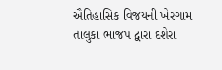ઐતિહાસિક વિજયની ખેરગામ તાલુકા ભાજપ દ્વારા દશેરા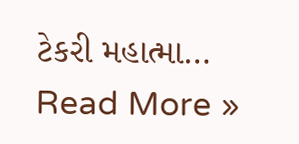ટેકરી મહાત્મા…
Read More »